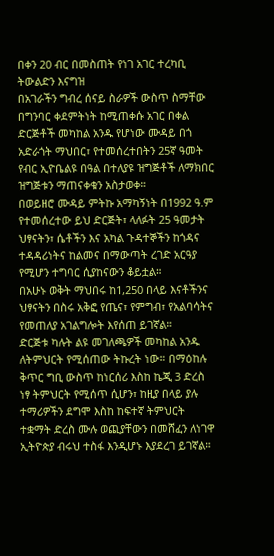በቀን 20 ብር በመስጠት የነገ አገር ተረካቢ ትውልድን እናግዝ
በአገራችን ግብረ ሰናይ ስራዎች ውስጥ ስማቸው በግንባር ቀደምትነት ከሚጠቀሱ አገር በቀል ድርጅቶች መካከል አንዱ የሆነው ሙዳይ በጎ አድራጎት ማህበር፣ የተመሰረተበትን 25ኛ ዓመት የብር ኢዮቤልዩ በዓል በተለያዩ ዝግጅቶች ለማክበር ዝግጅቱን ማጠናቀቁን አስታወቀ።
በወይዘሮ ሙዳይ ምትኩ አማካኝነት በ1992 ዓ.ም የተመሰረተው ይህ ድርጅት፣ ላለፉት 25 ዓመታት ህፃናትን፣ ሴቶችን እና አካል ጉዳተኞችን ከጎዳና ተዳዳሪነትና ከልመና በማውጣት ረገድ አርዓያ የሚሆን ተግባር ሲያከናውን ቆይቷል።
በአሁኑ ወቅት ማህበሩ ከ1,250 በላይ እናቶችንና ህፃናትን በስሩ አቅፎ የጤና፣ የምግብ፣ የአልባሳትና የመጠለያ አገልግሎት እየሰጠ ይገኛል።
ድርጅቱ ካሉት ልዩ መገለጫዎች መካከል አንዱ ለትምህርት የሚሰጠው ትኩረት ነው። በማዕከሉ ቅጥር ግቢ ውስጥ ከነርሰሪ እስከ ኬጂ 3 ድረስ ነፃ ትምህርት የሚሰጥ ሲሆን፣ ከዚያ በላይ ያሉ ተማሪዎችን ደግሞ እስከ ከፍተኛ ትምህርት ተቋማት ድረስ ሙሉ ወጪያቸውን በመሸፈን ለነገዋ ኢትዮጵያ ብሩህ ተስፋ እንዲሆኑ እያደረገ ይገኛል።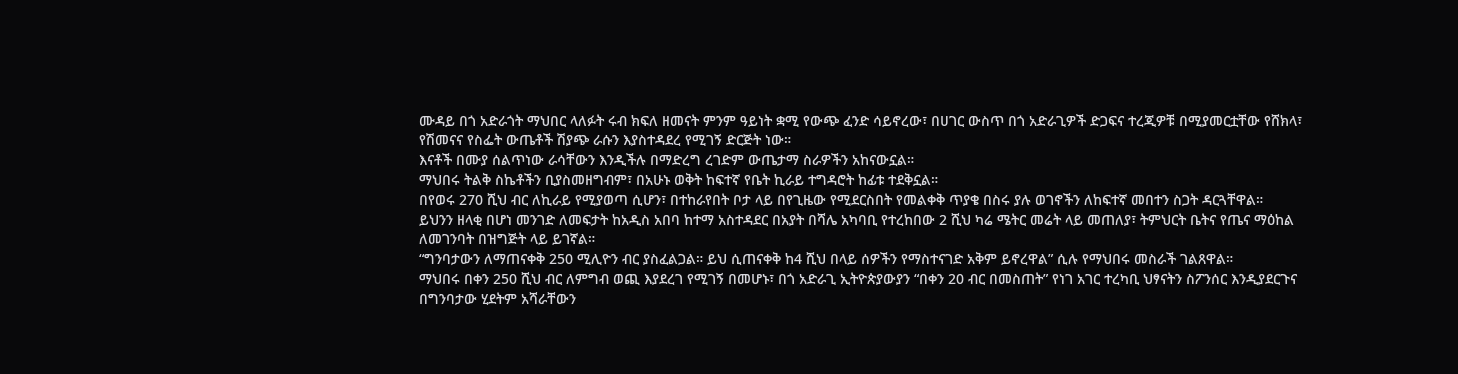ሙዳይ በጎ አድራጎት ማህበር ላለፉት ሩብ ክፍለ ዘመናት ምንም ዓይነት ቋሚ የውጭ ፈንድ ሳይኖረው፣ በሀገር ውስጥ በጎ አድራጊዎች ድጋፍና ተረጂዎቹ በሚያመርቷቸው የሸክላ፣ የሽመናና የስፌት ውጤቶች ሽያጭ ራሱን እያስተዳደረ የሚገኝ ድርጅት ነው።
እናቶች በሙያ ሰልጥነው ራሳቸውን እንዲችሉ በማድረግ ረገድም ውጤታማ ስራዎችን አከናውኗል።
ማህበሩ ትልቅ ስኬቶችን ቢያስመዘግብም፣ በአሁኑ ወቅት ከፍተኛ የቤት ኪራይ ተግዳሮት ከፊቱ ተደቅኗል።
በየወሩ 270 ሺህ ብር ለኪራይ የሚያወጣ ሲሆን፣ በተከራየበት ቦታ ላይ በየጊዜው የሚደርስበት የመልቀቅ ጥያቄ በስሩ ያሉ ወገኖችን ለከፍተኛ መበተን ስጋት ዳርጓቸዋል።
ይህንን ዘላቂ በሆነ መንገድ ለመፍታት ከአዲስ አበባ ከተማ አስተዳደር በአያት በሻሌ አካባቢ የተረከበው 2 ሺህ ካሬ ሜትር መሬት ላይ መጠለያ፣ ትምህርት ቤትና የጤና ማዕከል ለመገንባት በዝግጅት ላይ ይገኛል።
“ግንባታውን ለማጠናቀቅ 250 ሚሊዮን ብር ያስፈልጋል። ይህ ሲጠናቀቅ ከ4 ሺህ በላይ ሰዎችን የማስተናገድ አቅም ይኖረዋል” ሲሉ የማህበሩ መስራች ገልጸዋል።
ማህበሩ በቀን 250 ሺህ ብር ለምግብ ወጪ እያደረገ የሚገኝ በመሆኑ፣ በጎ አድራጊ ኢትዮጵያውያን “በቀን 20 ብር በመስጠት” የነገ አገር ተረካቢ ህፃናትን ስፖንሰር እንዲያደርጉና በግንባታው ሂደትም አሻራቸውን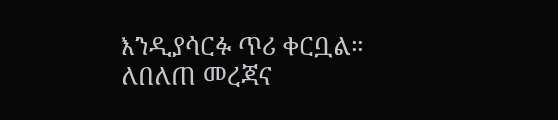እንዲያሳርፉ ጥሪ ቀርቧል።
ለበለጠ መረጃና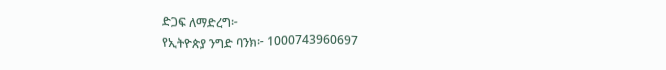ድጋፍ ለማድረግ፦
የኢትዮጵያ ንግድ ባንክ፦ 1000743960697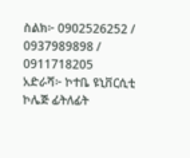ስልክ፦ 0902526252 / 0937989898 / 0911718205
አድራሻ፦ ኮተቤ ዩኒቨርሲቲ ኮሌጅ ፊትለፊት